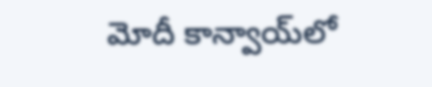మోదీ కాన్వాయ్‌లో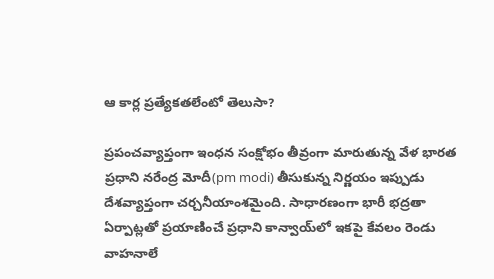ఆ కార్ల ప్రత్యేకతలేంటో తెలుసా?

ప్రపంచవ్యాప్తంగా ఇంధన సంక్షోభం తీవ్రంగా మారుతున్న వేళ భారత ప్రధాని నరేంద్ర మోదీ(pm modi) తీసుకున్న నిర్ణయం ఇప్పుడు దేశవ్యాప్తంగా చర్చనీయాంశమైంది. సాధారణంగా భారీ భద్రతా ఏర్పాట్లతో ప్రయాణించే ప్రధాని కాన్వాయ్‌లో ఇకపై కేవలం రెండు వాహనాలే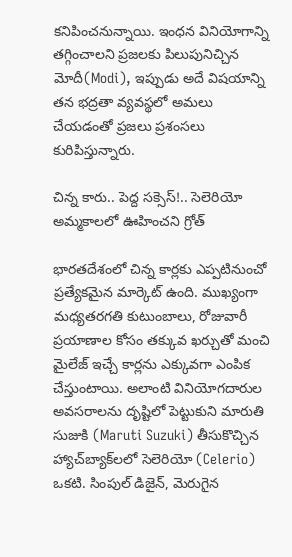కనిపించనున్నాయి. ఇంధన వినియోగాన్ని తగ్గించాలని ప్రజలకు పిలుపునిచ్చిన మోదీ(Modi), ఇప్పుడు అదే విషయాన్ని తన భద్రతా వ్యవస్థలో అమలు చేయడంతో ప్రజలు ప్రశంసలు కురిపిస్తున్నారు.

చిన్న కారు.. పెద్ద సక్సెస్!.. సెలెరియో అమ్మకాలలో ఊహించని గ్రోత్

భారతదేశంలో చిన్న కార్లకు ఎప్పటినుంచో ప్రత్యేకమైన మార్కెట్ ఉంది. ముఖ్యంగా మధ్యతరగతి కుటుంబాలు, రోజువారీ ప్రయాణాల కోసం తక్కువ ఖర్చుతో మంచి మైలేజ్ ఇచ్చే కార్లను ఎక్కువగా ఎంపిక చేస్తుంటాయి. అలాంటి వినియోగదారుల అవసరాలను దృష్టిలో పెట్టుకుని మారుతి సుజుకి (Maruti Suzuki) తీసుకొచ్చిన హ్యాచ్‌బ్యాక్‌లలో సెలెరియో (Celerio) ఒకటి. సింపుల్ డిజైన్, మెరుగైన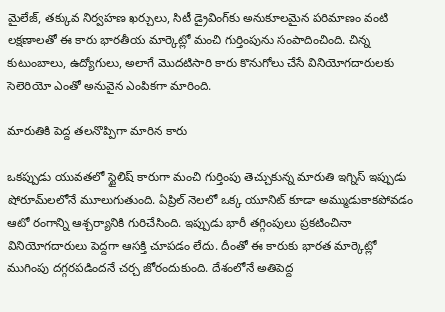మైలేజ్, తక్కువ నిర్వహణ ఖర్చులు, సిటీ డ్రైవింగ్‌కు అనుకూలమైన పరిమాణం వంటి లక్షణాలతో ఈ కారు భారతీయ మార్కెట్లో మంచి గుర్తింపును సంపాదించింది. చిన్న కుటుంబాలు, ఉద్యోగులు, అలాగే మొదటిసారి కారు కొనుగోలు చేసే వినియోగదారులకు సెలెరియో ఎంతో అనువైన ఎంపికగా మారింది.

మారుతికి పెద్ద తలనొప్పిగా మారిన కారు

ఒకప్పుడు యువతలో స్టైలిష్ కారుగా మంచి గుర్తింపు తెచ్చుకున్న మారుతి ఇగ్నిస్ ఇప్పుడు షోరూమ్‌లలోనే మూలుగుతుంది. ఏప్రిల్ నెలలో ఒక్క యూనిట్ కూడా అమ్ముడుకాకపోవడం ఆటో రంగాన్ని ఆశ్చర్యానికి గురిచేసింది. ఇప్పుడు భారీ తగ్గింపులు ప్రకటించినా వినియోగదారులు పెద్దగా ఆసక్తి చూపడం లేదు. దీంతో ఈ కారుకు భారత మార్కెట్లో ముగింపు దగ్గరపడిందనే చర్చ జోరందుకుంది. దేశంలోనే అతిపెద్ద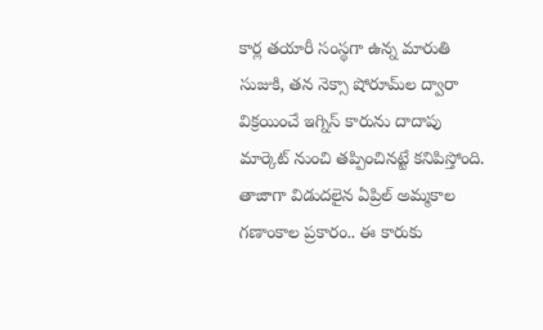కార్ల తయారీ సంస్థగా ఉన్న మారుతి సుజుకి, తన నెక్సా షోరూమ్‌ల ద్వారా విక్రయించే ఇగ్నిస్ కారును దాదాపు మార్కెట్ నుంచి తప్పించినట్టే కనిపిస్తోంది. తాజాగా విడుదలైన ఏప్రిల్ అమ్మకాల గణాంకాల ప్రకారం.. ఈ కారుకు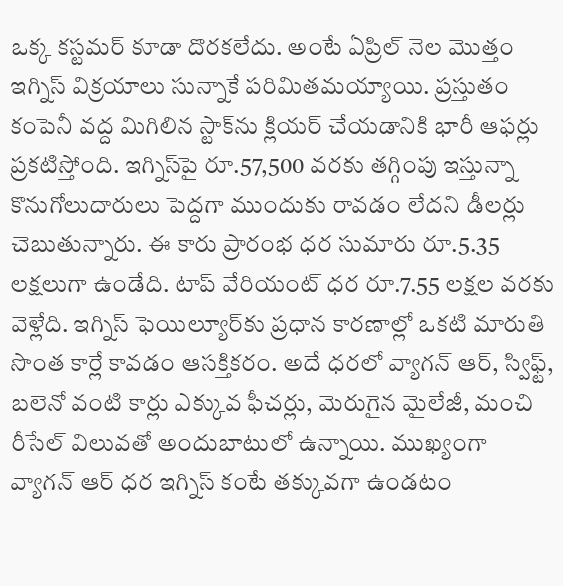ఒక్క కస్టమర్ కూడా దొరకలేదు. అంటే ఏప్రిల్ నెల మొత్తం ఇగ్నిస్ విక్రయాలు సున్నాకే పరిమితమయ్యాయి. ప్రస్తుతం కంపెనీ వద్ద మిగిలిన స్టాక్‌ను క్లియర్ చేయడానికి భారీ ఆఫర్లు ప్రకటిస్తోంది. ఇగ్నిస్‌పై రూ.57,500 వరకు తగ్గింపు ఇస్తున్నా కొనుగోలుదారులు పెద్దగా ముందుకు రావడం లేదని డీలర్లు చెబుతున్నారు. ఈ కారు ప్రారంభ ధర సుమారు రూ.5.35 లక్షలుగా ఉండేది. టాప్ వేరియంట్ ధర రూ.7.55 లక్షల వరకు వెళ్లేది. ఇగ్నిస్ ఫెయిల్యూర్‌కు ప్రధాన కారణాల్లో ఒకటి మారుతి సొంత కార్లే కావడం ఆసక్తికరం. అదే ధరలో వ్యాగన్ ఆర్, స్విఫ్ట్, బలెనో వంటి కార్లు ఎక్కువ ఫీచర్లు, మెరుగైన మైలేజీ, మంచి రీసేల్ విలువతో అందుబాటులో ఉన్నాయి. ముఖ్యంగా వ్యాగన్ ఆర్ ధర ఇగ్నిస్ కంటే తక్కువగా ఉండటం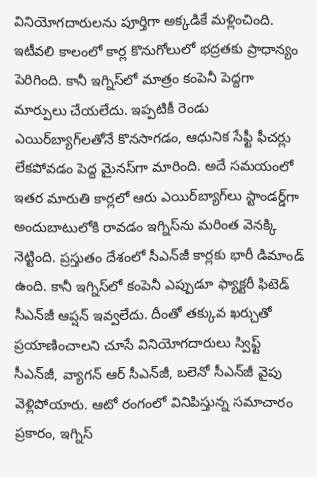వినియోగదారులను పూర్తిగా అక్కడికే మళ్లించింది. ఇటీవలి కాలంలో కార్ల కొనుగోలులో భద్రతకు ప్రాధాన్యం పెరిగింది. కానీ ఇగ్నిస్‌లో మాత్రం కంపెనీ పెద్దగా మార్పులు చేయలేదు. ఇప్పటికీ రెండు ఎయిర్‌బ్యాగ్‌లతోనే కొనసాగడం, ఆధునిక సేఫ్టీ ఫీచర్లు లేకపోవడం పెద్ద మైనస్‌గా మారింది. అదే సమయంలో ఇతర మారుతి కార్లలో ఆరు ఎయిర్‌బ్యాగ్‌లు స్టాండర్డ్‌గా అందుబాటులోకి రావడం ఇగ్నిస్‌ను మరింత వెనక్కి నెట్టింది. ప్రస్తుతం దేశంలో సీఎన్‌జీ కార్లకు భారీ డిమాండ్ ఉంది. కానీ ఇగ్నిస్‌లో కంపెనీ ఎప్పుడూ ఫ్యాక్టరీ ఫిటెడ్ సీఎన్‌జీ ఆప్షన్ ఇవ్వలేదు. దీంతో తక్కువ ఖర్చుతో ప్రయాణించాలని చూసే వినియోగదారులు స్విఫ్ట్ సీఎన్‌జీ, వ్యాగన్ ఆర్ సీఎన్‌జీ, బలెనో సీఎన్‌జీ వైపు వెళ్లిపోయారు. ఆటో రంగంలో వినిపిస్తున్న సమాచారం ప్రకారం, ఇగ్నిస్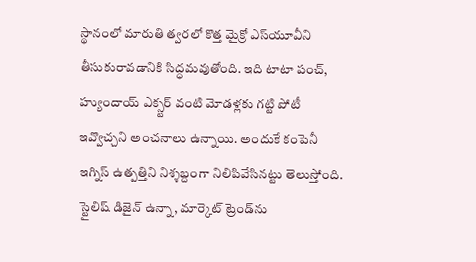స్థానంలో మారుతి త్వరలో కొత్త మైక్రో ఎస్‌యూవీని తీసుకురావడానికి సిద్ధమవుతోంది. ఇది టాటా పంచ్, హ్యుందాయ్ ఎక్స్టర్ వంటి మోడళ్లకు గట్టి పోటీ ఇవ్వొచ్చని అంచనాలు ఉన్నాయి. అందుకే కంపెనీ ఇగ్నిస్ ఉత్పత్తిని నిశ్శబ్దంగా నిలిపివేసినట్టు తెలుస్తోంది. స్టైలిష్ డిజైన్ ఉన్నా, మార్కెట్ ట్రెండ్‌ను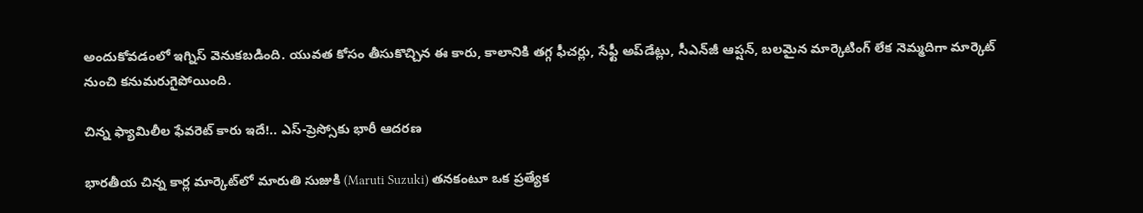అందుకోవడంలో ఇగ్నిస్ వెనుకబడింది. యువత కోసం తీసుకొచ్చిన ఈ కారు, కాలానికి తగ్గ ఫీచర్లు, సేఫ్టీ అప్‌డేట్లు, సీఎన్‌జీ ఆప్షన్, బలమైన మార్కెటింగ్ లేక నెమ్మదిగా మార్కెట్ నుంచి కనుమరుగైపోయింది.

చిన్న ఫ్యామిలీల ఫేవరెట్ కారు ఇదే!.. ఎస్-ప్రెస్సోకు భారీ ఆదరణ

భారతీయ చిన్న కార్ల మార్కెట్‌లో మారుతి సుజుకి (Maruti Suzuki) తనకంటూ ఒక ప్రత్యేక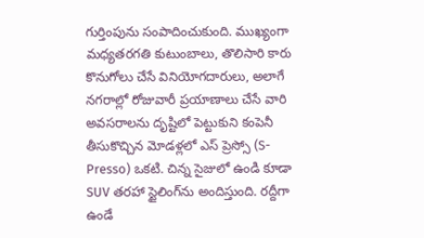గుర్తింపును సంపాదించుకుంది. ముఖ్యంగా మధ్యతరగతి కుటుంబాలు, తొలిసారి కారు కొనుగోలు చేసే వినియోగదారులు, అలాగే నగరాల్లో రోజువారీ ప్రయాణాలు చేసే వారి అవసరాలను దృష్టిలో పెట్టుకుని కంపెనీ తీసుకొచ్చిన మోడళ్లలో ఎస్ ప్రెస్సో (S-Presso) ఒకటి. చిన్న సైజులో ఉండి కూడా SUV తరహా స్టైలింగ్‌ను అందిస్తుంది. రద్దీగా ఉండే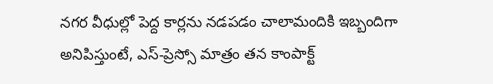నగర వీధుల్లో పెద్ద కార్లను నడపడం చాలామందికి ఇబ్బందిగా అనిపిస్తుంటే, ఎస్-ప్రెస్సో మాత్రం తన కాంపాక్ట్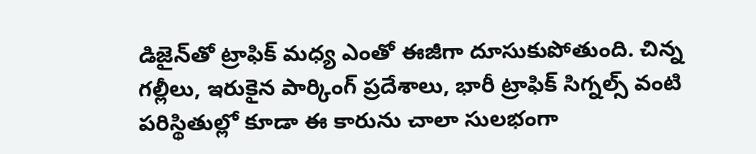డిజైన్‌తో ట్రాఫిక్ మధ్య ఎంతో ఈజీగా దూసుకుపోతుంది. చిన్న గల్లీలు, ఇరుకైన పార్కింగ్ ప్రదేశాలు, భారీ ట్రాఫిక్ సిగ్నల్స్ వంటి పరిస్థితుల్లో కూడా ఈ కారును చాలా సులభంగా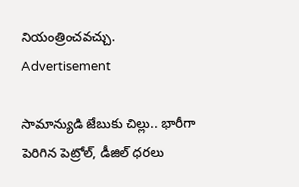నియంత్రించవచ్చు.
Advertisement

సామాన్యుడి జేబుకు చిల్లు.. భారీగా పెరిగిన పెట్రోల్, డీజిల్ ధరలు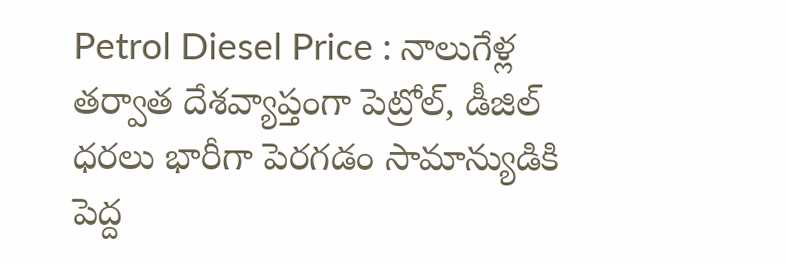Petrol Diesel Price : నాలుగేళ్ల తర్వాత దేశవ్యాప్తంగా పెట్రోల్, డీజిల్ ధరలు భారీగా పెరగడం సామాన్యుడికి పెద్ద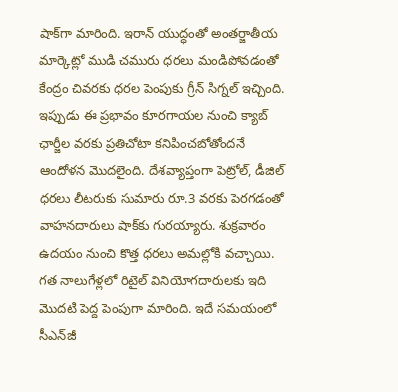షాక్‌గా మారింది. ఇరాన్ యుద్ధంతో అంతర్జాతీయ మార్కెట్లో ముడి చమురు ధరలు మండిపోవడంతో కేంద్రం చివరకు ధరల పెంపుకు గ్రీన్ సిగ్నల్ ఇచ్చింది. ఇప్పుడు ఈ ప్రభావం కూరగాయల నుంచి క్యాబ్ ఛార్జీల వరకు ప్రతిచోటా కనిపించబోతోందనే ఆందోళన మొదలైంది. దేశవ్యాప్తంగా పెట్రోల్, డీజిల్ ధరలు లీటరుకు సుమారు రూ.3 వరకు పెరగడంతో వాహనదారులు షాక్‌కు గురయ్యారు. శుక్రవారం ఉదయం నుంచి కొత్త ధరలు అమల్లోకి వచ్చాయి. గత నాలుగేళ్లలో రిటైల్ వినియోగదారులకు ఇది మొదటి పెద్ద పెంపుగా మారింది. ఇదే సమయంలో సీఎన్‌జీ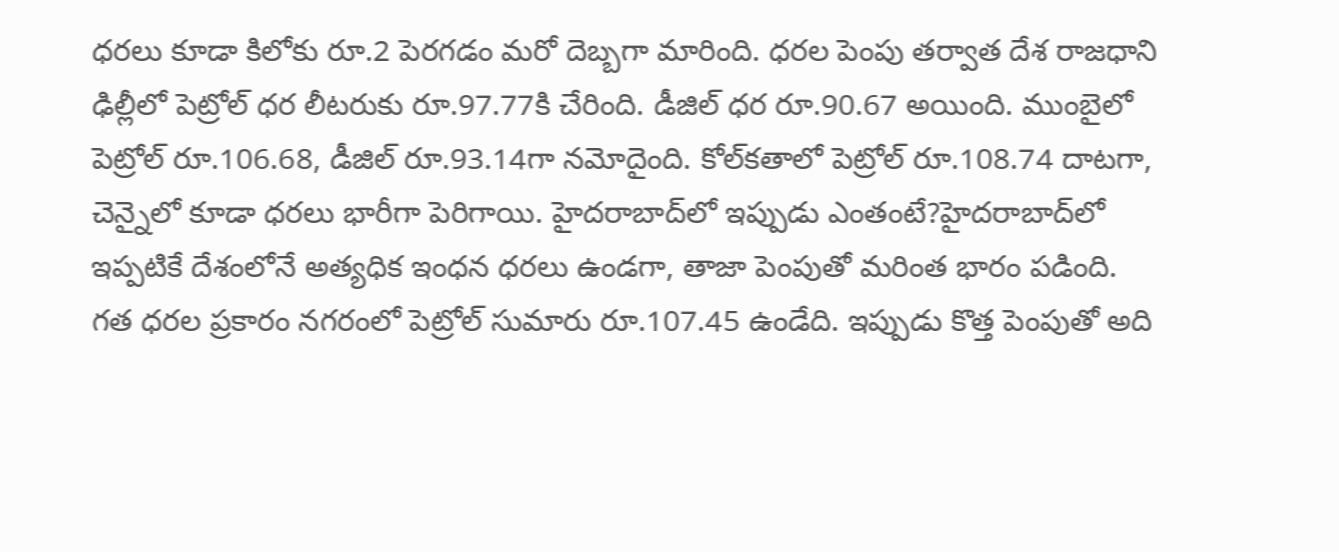ధరలు కూడా కిలోకు రూ.2 పెరగడం మరో దెబ్బగా మారింది. ధరల పెంపు తర్వాత దేశ రాజధాని ఢిల్లీలో పెట్రోల్ ధర లీటరుకు రూ.97.77కి చేరింది. డీజిల్ ధర రూ.90.67 అయింది. ముంబైలో పెట్రోల్ రూ.106.68, డీజిల్ రూ.93.14గా నమోదైంది. కోల్‌కతాలో పెట్రోల్ రూ.108.74 దాటగా, చెన్నైలో కూడా ధరలు భారీగా పెరిగాయి. హైదరాబాద్‌లో ఇప్పుడు ఎంతంటే?హైదరాబాద్‌లో ఇప్పటికే దేశంలోనే అత్యధిక ఇంధన ధరలు ఉండగా, తాజా పెంపుతో మరింత భారం పడింది. గత ధరల ప్రకారం నగరంలో పెట్రోల్ సుమారు రూ.107.45 ఉండేది. ఇప్పుడు కొత్త పెంపుతో అది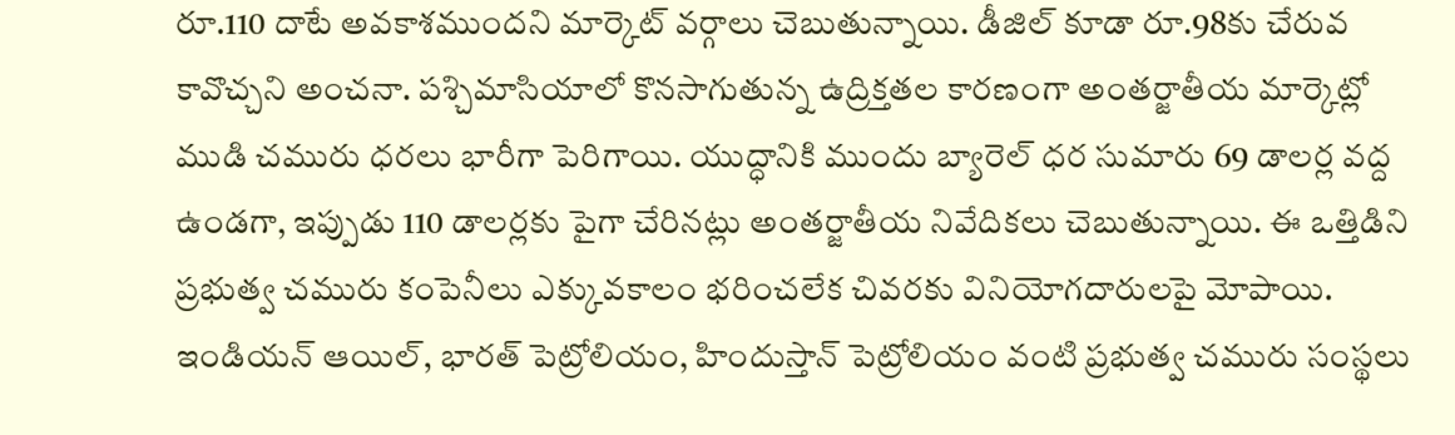రూ.110 దాటే అవకాశముందని మార్కెట్ వర్గాలు చెబుతున్నాయి. డీజిల్ కూడా రూ.98కు చేరువ కావొచ్చని అంచనా. పశ్చిమాసియాలో కొనసాగుతున్న ఉద్రిక్తతల కారణంగా అంతర్జాతీయ మార్కెట్లో ముడి చమురు ధరలు భారీగా పెరిగాయి. యుద్ధానికి ముందు బ్యారెల్ ధర సుమారు 69 డాలర్ల వద్ద ఉండగా, ఇప్పుడు 110 డాలర్లకు పైగా చేరినట్లు అంతర్జాతీయ నివేదికలు చెబుతున్నాయి. ఈ ఒత్తిడిని ప్రభుత్వ చమురు కంపెనీలు ఎక్కువకాలం భరించలేక చివరకు వినియోగదారులపై మోపాయి. ఇండియన్ ఆయిల్, భారత్ పెట్రోలియం, హిందుస్తాన్ పెట్రోలియం వంటి ప్రభుత్వ చమురు సంస్థలు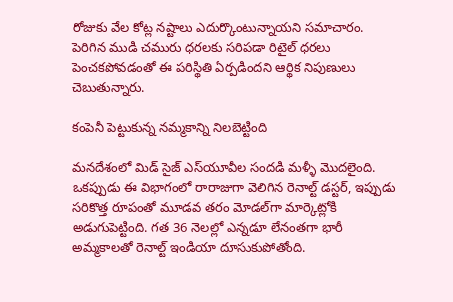రోజుకు వేల కోట్ల నష్టాలు ఎదుర్కొంటున్నాయని సమాచారం. పెరిగిన ముడి చమురు ధరలకు సరిపడా రిటైల్ ధరలు పెంచకపోవడంతో ఈ పరిస్థితి ఏర్పడిందని ఆర్థిక నిపుణులు చెబుతున్నారు.

కంపెనీ పెట్టుకున్న నమ్మకాన్ని నిలబెట్టింది

మనదేశంలో మిడ్ సైజ్ ఎస్‌యూవీల సందడి మళ్ళీ మొదలైంది. ఒకప్పుడు ఈ విభాగంలో రారాజుగా వెలిగిన రెనాల్ట్ డస్టర్, ఇప్పుడు సరికొత్త రూపంతో మూడవ తరం మోడల్‌గా మార్కెట్లోకి అడుగుపెట్టింది. గత 36 నెలల్లో ఎన్నడూ లేనంతగా భారీ అమ్మకాలతో రెనాల్ట్ ఇండియా దూసుకుపోతోంది.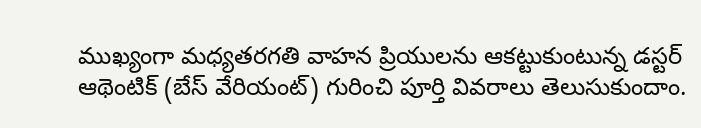ముఖ్యంగా మధ్యతరగతి వాహన ప్రియులను ఆకట్టుకుంటున్న డస్టర్ ఆథెంటిక్ (బేస్ వేరియంట్) గురించి పూర్తి వివరాలు తెలుసుకుందాం.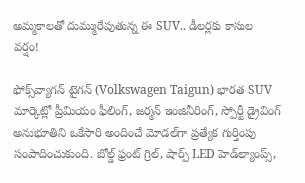అమ్మకాలతో దుమ్మురేపుతున్న ఈ SUV.. డీలర్లకు కాసుల వర్షం!

ఫోక్స్‌వ్యాగన్ టైగన్ (Volkswagen Taigun) భారత SUV మార్కెట్లో ప్రీమియం ఫీలింగ్, జర్మన్ ఇంజినీరింగ్, స్పోర్టీ డ్రైవింగ్ అనుభూతిని ఒకేసారి అందించే మోడల్‌గా ప్రత్యేక గుర్తింపు సంపాదించుకుంది. బోల్డ్ ఫ్రంట్ గ్రిల్, షార్ప్ LED హెడ్‌ల్యాంప్స్,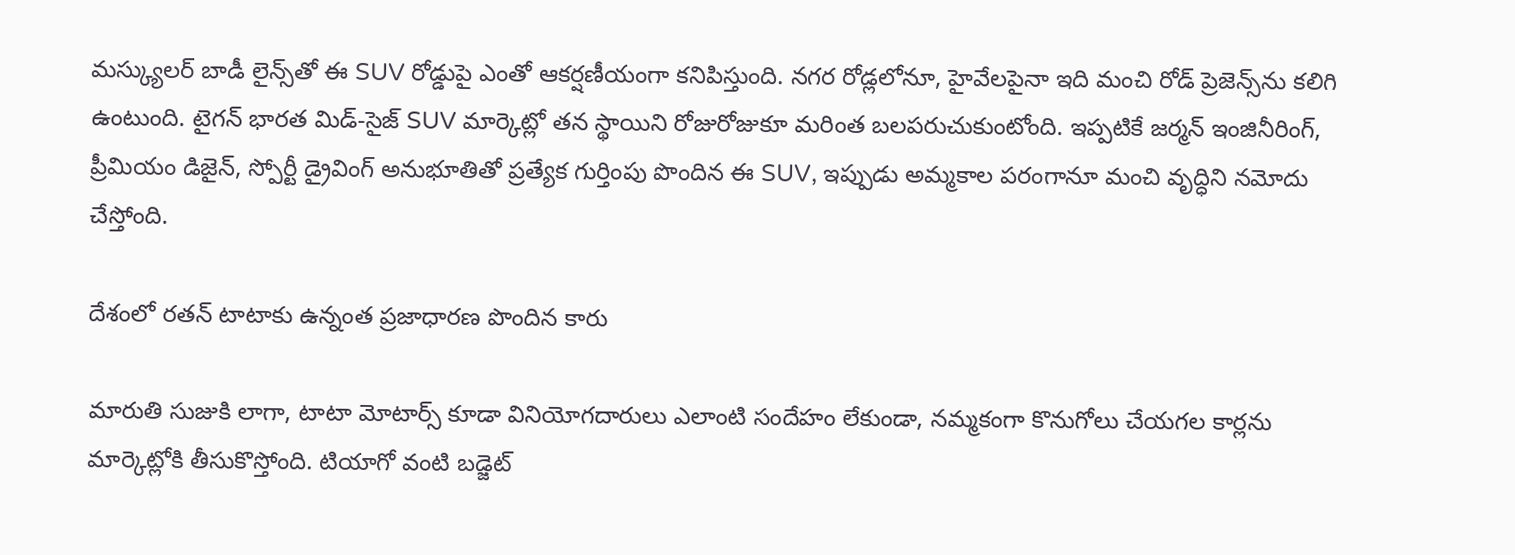మస్క్యులర్ బాడీ లైన్స్‌తో ఈ SUV రోడ్డుపై ఎంతో ఆకర్షణీయంగా కనిపిస్తుంది. నగర రోడ్లలోనూ, హైవేలపైనా ఇది మంచి రోడ్ ప్రెజెన్స్‌ను కలిగి ఉంటుంది. టైగన్ భారత మిడ్-సైజ్ SUV మార్కెట్లో తన స్థాయిని రోజురోజుకూ మరింత బలపరుచుకుంటోంది. ఇప్పటికే జర్మన్ ఇంజినీరింగ్, ప్రీమియం డిజైన్, స్పోర్టీ డ్రైవింగ్ అనుభూతితో ప్రత్యేక గుర్తింపు పొందిన ఈ SUV, ఇప్పుడు అమ్మకాల పరంగానూ మంచి వృద్ధిని నమోదు చేస్తోంది.

దేశంలో రతన్ టాటాకు ఉన్నంత ప్రజాధారణ పొందిన కారు

మారుతి సుజుకి లాగా, టాటా మోటార్స్ కూడా వినియోగదారులు ఎలాంటి సందేహం లేకుండా, నమ్మకంగా కొనుగోలు చేయగల కార్లను మార్కెట్లోకి తీసుకొస్తోంది. టియాగో వంటి బడ్జెట్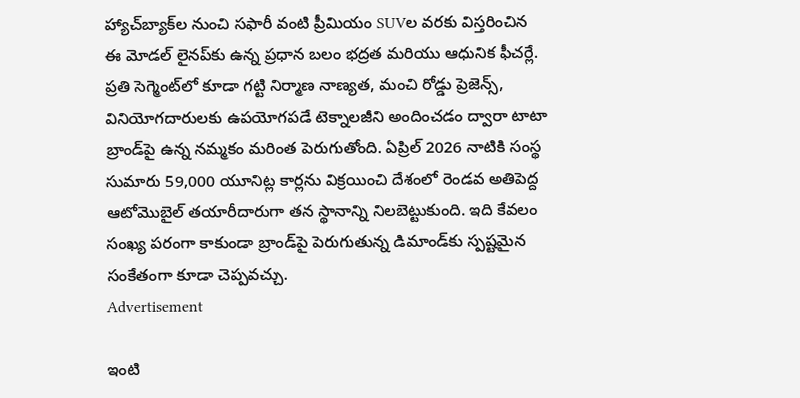హ్యాచ్‌బ్యాక్‌ల నుంచి సఫారీ వంటి ప్రీమియం SUVల వరకు విస్తరించిన ఈ మోడల్ లైనప్‌కు ఉన్న ప్రధాన బలం భద్రత మరియు ఆధునిక ఫీచర్లే. ప్రతి సెగ్మెంట్‌లో కూడా గట్టి నిర్మాణ నాణ్యత, మంచి రోడ్డు ప్రెజెన్స్, వినియోగదారులకు ఉపయోగపడే టెక్నాలజీని అందించడం ద్వారా టాటా బ్రాండ్‌పై ఉన్న నమ్మకం మరింత పెరుగుతోంది. ఏప్రిల్ 2026 నాటికి సంస్థ సుమారు 59,000 యూనిట్ల కార్లను విక్రయించి దేశంలో రెండవ అతిపెద్ద ఆటోమొబైల్ తయారీదారుగా తన స్థానాన్ని నిలబెట్టుకుంది. ఇది కేవలం సంఖ్య పరంగా కాకుండా బ్రాండ్‌పై పెరుగుతున్న డిమాండ్‌కు స్పష్టమైన సంకేతంగా కూడా చెప్పవచ్చు.
Advertisement

ఇంటి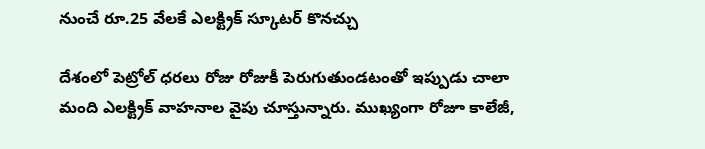నుంచే రూ.25 వేలకే ఎలక్ట్రిక్ స్కూటర్ కొనచ్చు

దేశంలో పెట్రోల్ ధరలు రోజు రోజుకీ పెరుగుతుండటంతో ఇప్పుడు చాలా మంది ఎలక్ట్రిక్ వాహనాల వైపు చూస్తున్నారు. ముఖ్యంగా రోజూ కాలేజీ,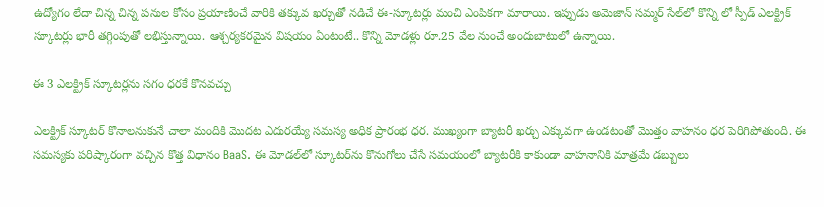ఉద్యోగం లేదా చిన్న చిన్న పనుల కోసం ప్రయాణించే వారికి తక్కువ ఖర్చుతో నడిచే ఈ-స్కూటర్లు మంచి ఎంపికగా మారాయి. ఇప్పుడు అమెజాన్ సమ్మర్ సేల్‌లో కొన్ని లో స్పీడ్ ఎలక్ట్రిక్ స్కూటర్లు భారీ తగ్గింపుతో లభిస్తున్నాయి. ఆశ్చర్యకరమైన విషయం ఏంటంటే.. కొన్ని మోడళ్లు రూ.25 వేల నుంచే అందుబాటులో ఉన్నాయి.

ఈ 3 ఎలక్ట్రిక్ స్కూటర్లను సగం ధరకే కొనవచ్చు

ఎలక్ట్రిక్ స్కూటర్ కొనాలనుకునే చాలా మందికి మొదట ఎదురయ్యే సమస్య అధిక ప్రారంభ ధర. ముఖ్యంగా బ్యాటరీ ఖర్చు ఎక్కువగా ఉండటంతో మొత్తం వాహనం ధర పెరిగిపోతుంది. ఈ సమస్యకు పరిష్కారంగా వచ్చిన కొత్త విధానం BaaS. ఈ మోడల్‌లో స్కూటర్‌ను కొనుగోలు చేసే సమయంలో బ్యాటరీకి కాకుండా వాహనానికి మాత్రమే డబ్బులు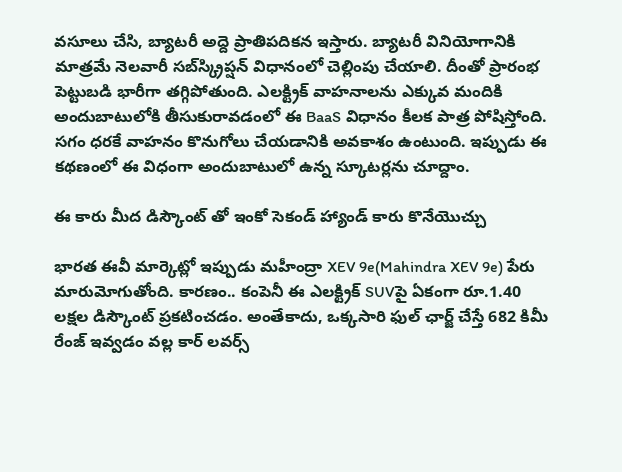వసూలు చేసి, బ్యాటరీ అద్దె ప్రాతిపదికన ఇస్తారు. బ్యాటరీ వినియోగానికి మాత్రమే నెలవారీ సబ్‌స్క్రిప్షన్ విధానంలో చెల్లింపు చేయాలి. దీంతో ప్రారంభ పెట్టుబడి భారీగా తగ్గిపోతుంది. ఎలక్ట్రిక్ వాహనాలను ఎక్కువ మందికి అందుబాటులోకి తీసుకురావడంలో ఈ BaaS విధానం కీలక పాత్ర పోషిస్తోంది. సగం ధరకే వాహనం కొనుగోలు చేయడానికి అవకాశం ఉంటుంది. ఇప్పుడు ఈ కథణంలో ఈ విధంగా అందుబాటులో ఉన్న స్కూటర్లను చూద్దాం.

ఈ కారు మీద డిస్కౌంట్ తో ఇంకో సెకండ్ హ్యాండ్ కారు కొనేయొచ్చు

భారత ఈవీ మార్కెట్లో ఇప్పుడు మహీంద్రా XEV 9e(Mahindra XEV 9e) పేరు మారుమోగుతోంది. కారణం.. కంపెనీ ఈ ఎలక్ట్రిక్ SUVపై ఏకంగా రూ.1.40 లక్షల డిస్కౌంట్ ప్రకటించడం. అంతేకాదు, ఒక్కసారి ఫుల్ ఛార్జ్ చేస్తే 682 కిమీ రేంజ్ ఇవ్వడం వల్ల కార్ లవర్స్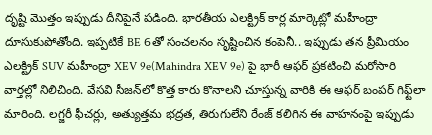దృష్టి మొత్తం ఇప్పుడు దీనిపైనే పడింది. భారతీయ ఎలక్ట్రిక్ కార్ల మార్కెట్లో మహీంద్రా దూసుకుపోతోంది. ఇప్పటికే BE 6తో సంచలనం సృష్టించిన కంపెనీ.. ఇప్పుడు తన ప్రీమియం ఎలక్ట్రిక్ SUV మహీంద్రా XEV 9e(Mahindra XEV 9e) పై భారీ ఆఫర్ ప్రకటించి మరోసారి వార్తల్లో నిలిచింది. వేసవి సీజన్‌లో కొత్త కారు కొనాలని చూస్తున్న వారికి ఈ ఆఫర్ బంపర్ గిఫ్ట్‌లా మారింది. లగ్జరీ ఫీచర్లు, అత్యుత్తమ భద్రత, తిరుగులేని రేంజ్ కలిగిన ఈ వాహనంపై ఇప్పుడు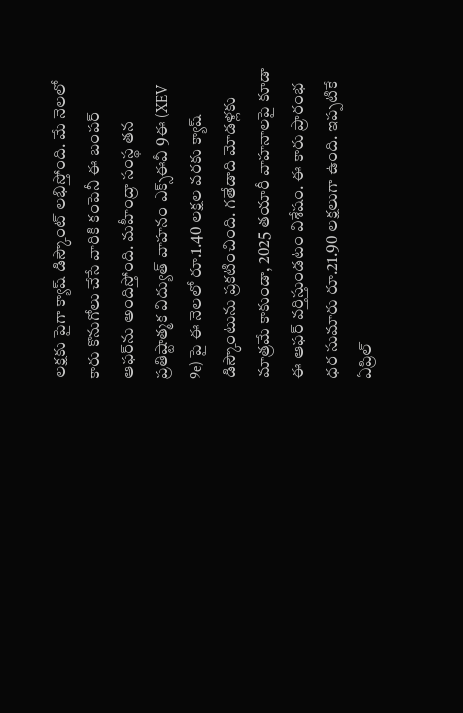లక్షకు పైగా క్యాష్ డిస్కౌంట్ లభిస్తోంది. మే నెలలో కారు కొనుగోలు చేసే వారికి కంపెనీ ఈ బంపర్ ఆఫర్‌ను అందిస్తోంది. మహీంద్రా సంస్థ తన ప్రతిష్టాత్మక విద్యుత్ వాహనం ఎక్స్‌ఈవీ 9ఈ (XEV 9e) పై ఈ నెలలో రూ.1.40 లక్షల వరకు క్యాష్ డిస్కౌంటును ప్రకటించింది. గతేడాది మోడళ్లకు మాత్రమే కాకుండా, 2025 తయారీ వాహనాలపై కూడా ఈ ఆఫర్ వర్తిస్తుండటం విశేషం. ఈ కారు ప్రారంభ ధర సుమారు రూ.21.90 లక్షలుగా ఉంది. ఇప్పటికే ఏప్రిల్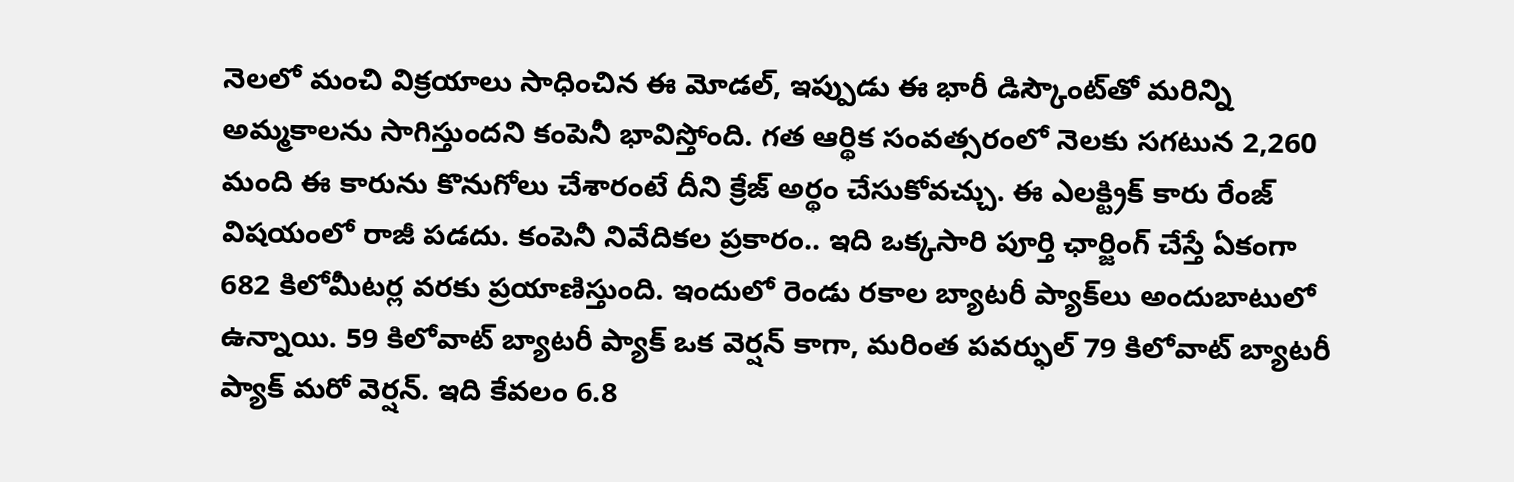నెలలో మంచి విక్రయాలు సాధించిన ఈ మోడల్, ఇప్పుడు ఈ భారీ డిస్కౌంట్‌తో మరిన్ని అమ్మకాలను సాగిస్తుందని కంపెనీ భావిస్తోంది. గత ఆర్థిక సంవత్సరంలో నెలకు సగటున 2,260 మంది ఈ కారును కొనుగోలు చేశారంటే దీని క్రేజ్ అర్థం చేసుకోవచ్చు. ఈ ఎలక్ట్రిక్ కారు రేంజ్ విషయంలో రాజీ పడదు. కంపెనీ నివేదికల ప్రకారం.. ఇది ఒక్కసారి పూర్తి ఛార్జింగ్ చేస్తే ఏకంగా 682 కిలోమీటర్ల వరకు ప్రయాణిస్తుంది. ఇందులో రెండు రకాల బ్యాటరీ ప్యాక్‌లు అందుబాటులో ఉన్నాయి. 59 కిలోవాట్ బ్యాటరీ ప్యాక్ ఒక వెర్షన్ కాగా, మరింత పవర్ఫుల్ 79 కిలోవాట్ బ్యాటరీ ప్యాక్ మరో వెర్షన్. ఇది కేవలం 6.8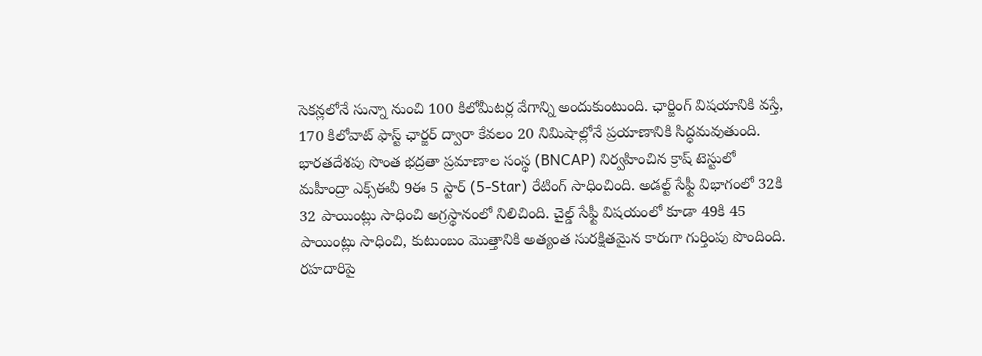సెకన్లలోనే సున్నా నుంచి 100 కిలోమీటర్ల వేగాన్ని అందుకుంటుంది. ఛార్జింగ్ విషయానికి వస్తే, 170 కిలోవాట్ ఫాస్ట్ ఛార్జర్ ద్వారా కేవలం 20 నిమిషాల్లోనే ప్రయాణానికి సిద్ధమవుతుంది. భారతదేశపు సొంత భద్రతా ప్రమాణాల సంస్థ (BNCAP) నిర్వహించిన క్రాష్ టెస్టులో మహీంద్రా ఎక్స్‌ఈవీ 9ఈ 5 స్టార్ (5-Star) రేటింగ్ సాధించింది. అడల్ట్ సేఫ్టీ విభాగంలో 32కి 32 పాయింట్లు సాధించి అగ్రస్థానంలో నిలిచింది. చైల్డ్ సేఫ్టీ విషయంలో కూడా 49కి 45 పాయింట్లు సాధించి, కుటుంబం మొత్తానికి అత్యంత సురక్షితమైన కారుగా గుర్తింపు పొందింది. రహదారిపై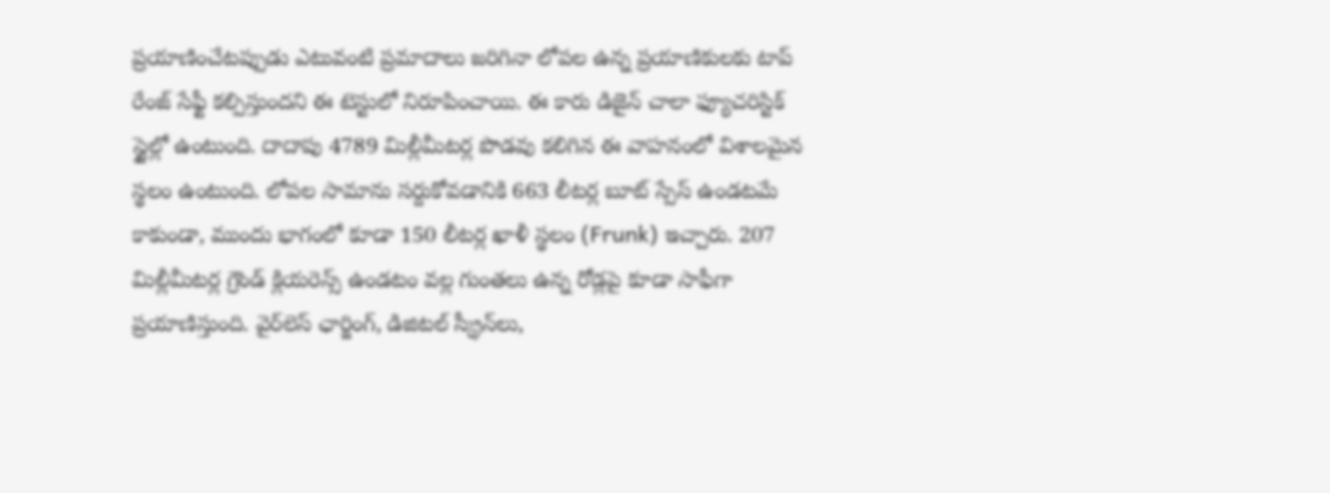ప్రయాణించేటప్పుడు ఎటువంటి ప్రమాదాలు జరిగినా లోపల ఉన్న ప్రయాణికులకు టాప్ రేంజ్ సేఫ్టీ కల్పిస్తుందని ఈ టెస్టులో నిరూపించాయి. ఈ కారు డిజైన్ చాలా ఫ్యూచరిస్టిక్ స్టైల్లో ఉంటుంది. దాదాపు 4789 మిల్లీమీటర్ల పొడవు కలిగిన ఈ వాహనంలో విశాలమైన స్థలం ఉంటుంది. లోపల సామాను సర్దుకోవడానికి 663 లీటర్ల బూట్ స్పేస్ ఉండటమే కాకుండా, ముందు భాగంలో కూడా 150 లీటర్ల ఖాళీ స్థలం (Frunk) ఇచ్చారు. 207 మిల్లీమీటర్ల గ్రౌండ్ క్లియరెన్స్ ఉండటం వల్ల గుంతలు ఉన్న రోడ్లపై కూడా సాఫీగా ప్రయాణిస్తుంది. వైర్‌లెస్ ఛార్జింగ్, డిజిటల్ స్క్రీన్‌లు,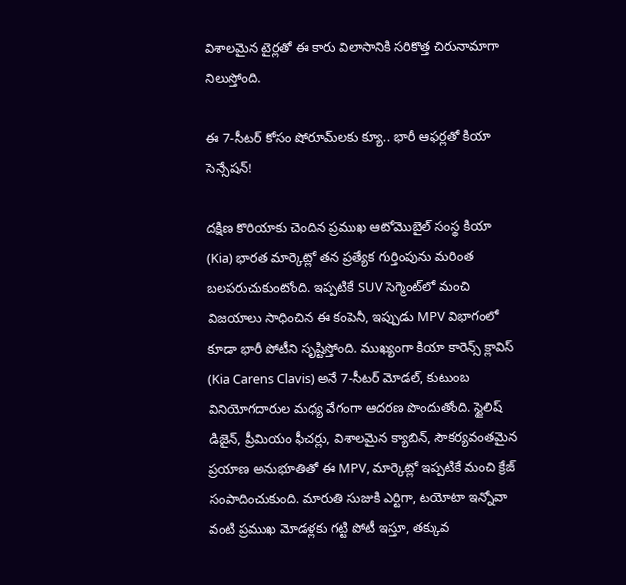విశాలమైన టైర్లతో ఈ కారు విలాసానికి సరికొత్త చిరునామాగా నిలుస్తోంది.

ఈ 7-సీటర్ కోసం షోరూమ్‌లకు క్యూ.. భారీ ఆఫర్లతో కియా సెన్సేషన్!

దక్షిణ కొరియాకు చెందిన ప్రముఖ ఆటోమొబైల్ సంస్థ కియా (Kia) భారత మార్కెట్లో తన ప్రత్యేక గుర్తింపును మరింత బలపరుచుకుంటోంది. ఇప్పటికే SUV సెగ్మెంట్‌లో మంచి విజయాలు సాధించిన ఈ కంపెనీ, ఇప్పుడు MPV విభాగంలో కూడా భారీ పోటీని సృష్టిస్తోంది. ముఖ్యంగా కియా కారెన్స్ క్లావిస్ (Kia Carens Clavis) అనే 7-సీటర్ మోడల్, కుటుంబ వినియోగదారుల మధ్య వేగంగా ఆదరణ పొందుతోంది. స్టైలిష్ డిజైన్, ప్రీమియం ఫీచర్లు, విశాలమైన క్యాబిన్, సౌకర్యవంతమైన ప్రయాణ అనుభూతితో ఈ MPV, మార్కెట్లో ఇప్పటికే మంచి క్రేజ్ సంపాదించుకుంది. మారుతి సుజుకి ఎర్టిగా, టయోటా ఇన్నోవా వంటి ప్రముఖ మోడళ్లకు గట్టి పోటీ ఇస్తూ, తక్కువ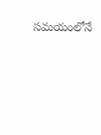సమయంలోనే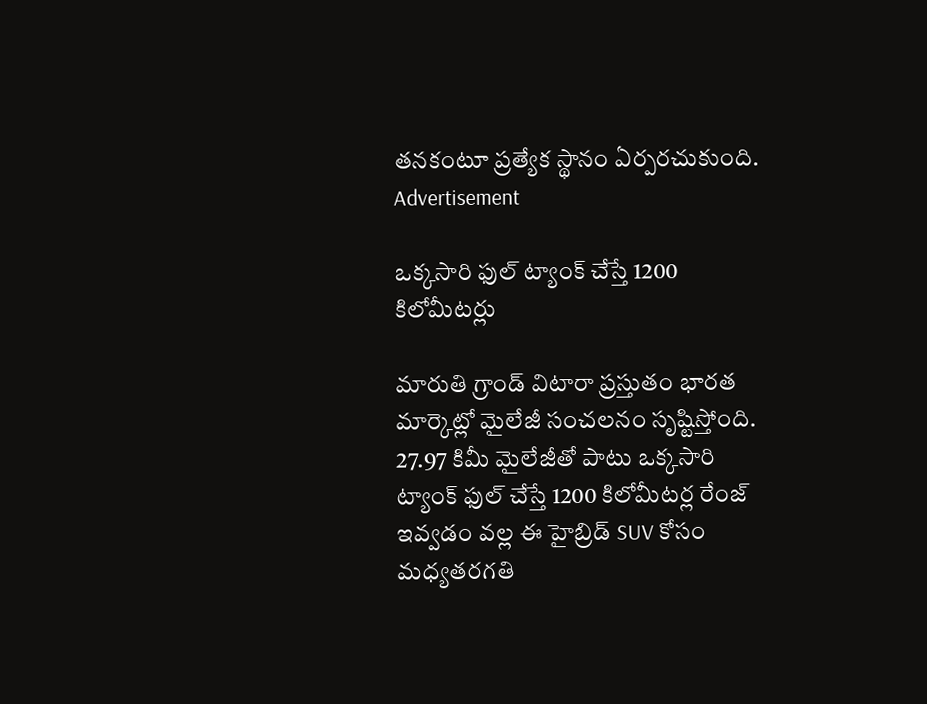తనకంటూ ప్రత్యేక స్థానం ఏర్పరచుకుంది.
Advertisement

ఒక్కసారి ఫుల్ ట్యాంక్ చేస్తే 1200 కిలోమీటర్లు

మారుతి గ్రాండ్ విటారా ప్రస్తుతం భారత మార్కెట్లో మైలేజీ సంచలనం సృష్టిస్తోంది. 27.97 కిమీ మైలేజీతో పాటు ఒక్కసారి ట్యాంక్ ఫుల్ చేస్తే 1200 కిలోమీటర్ల రేంజ్ ఇవ్వడం వల్ల ఈ హైబ్రిడ్ SUV కోసం మధ్యతరగతి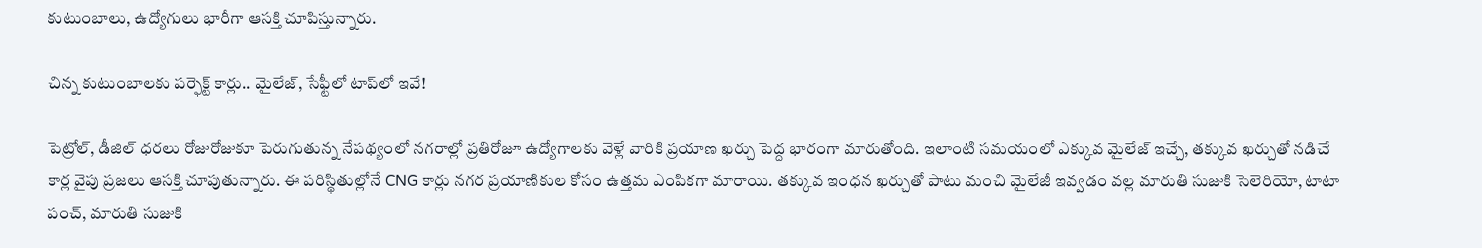కుటుంబాలు, ఉద్యోగులు భారీగా ఆసక్తి చూపిస్తున్నారు.

చిన్న కుటుంబాలకు పర్ఫెక్ట్ కార్లు.. మైలేజ్, సేఫ్టీలో టాప్‌లో ఇవే!

పెట్రోల్, డీజిల్ ధరలు రోజురోజుకూ పెరుగుతున్న నేపథ్యంలో నగరాల్లో ప్రతిరోజూ ఉద్యోగాలకు వెళ్లే వారికి ప్రయాణ ఖర్చు పెద్ద భారంగా మారుతోంది. ఇలాంటి సమయంలో ఎక్కువ మైలేజ్ ఇచ్చే, తక్కువ ఖర్చుతో నడిచే కార్ల వైపు ప్రజలు ఆసక్తి చూపుతున్నారు. ఈ పరిస్థితుల్లోనే CNG కార్లు నగర ప్రయాణికుల కోసం ఉత్తమ ఎంపికగా మారాయి. తక్కువ ఇంధన ఖర్చుతో పాటు మంచి మైలేజీ ఇవ్వడం వల్ల మారుతి సుజుకి సెలెరియో, టాటా పంచ్, మారుతి సుజుకి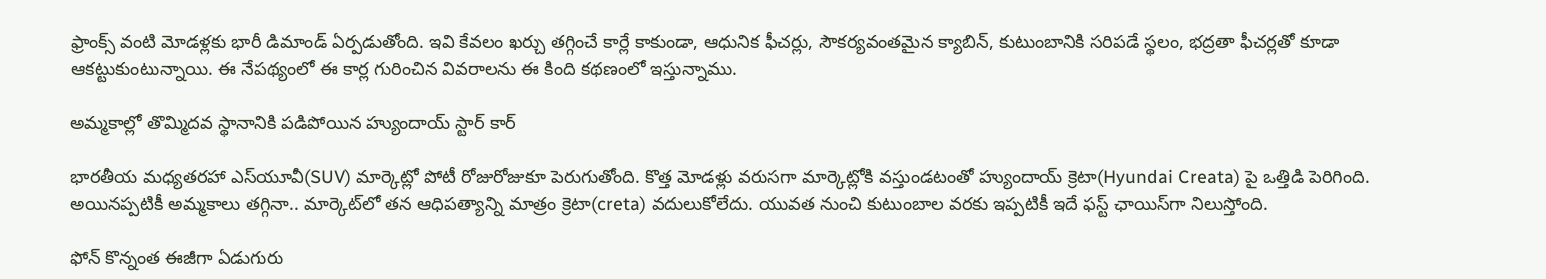ఫ్రాంక్స్ వంటి మోడళ్లకు భారీ డిమాండ్ ఏర్పడుతోంది. ఇవి కేవలం ఖర్చు తగ్గించే కార్లే కాకుండా, ఆధునిక ఫీచర్లు, సౌకర్యవంతమైన క్యాబిన్, కుటుంబానికి సరిపడే స్థలం, భద్రతా ఫీచర్లతో కూడా ఆకట్టుకుంటున్నాయి. ఈ నేపథ్యంలో ఈ కార్ల గురించిన వివరాలను ఈ కింది కథణంలో ఇస్తున్నాము.

అమ్మకాల్లో తొమ్మిదవ స్థానానికి పడిపోయిన హ్యుందాయ్ స్టార్ కార్

భారతీయ మధ్యతరహా ఎస్‌యూవీ(SUV) మార్కెట్లో పోటీ రోజురోజుకూ పెరుగుతోంది. కొత్త మోడళ్లు వరుసగా మార్కెట్లోకి వస్తుండటంతో హ్యుందాయ్ క్రెటా(Hyundai Creata) పై ఒత్తిడి పెరిగింది. అయినప్పటికీ అమ్మకాలు తగ్గినా.. మార్కెట్‌లో తన ఆధిపత్యాన్ని మాత్రం క్రెటా(creta) వదులుకోలేదు. యువత నుంచి కుటుంబాల వరకు ఇప్పటికీ ఇదే ఫస్ట్ ఛాయిస్‌గా నిలుస్తోంది.

ఫోన్ కొన్నంత ఈజీగా ఏడుగురు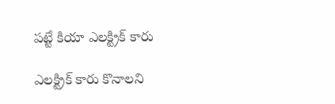పట్టే కియా ఎలక్ట్రిక్ కారు

ఎలక్ట్రిక్ కారు కొనాలని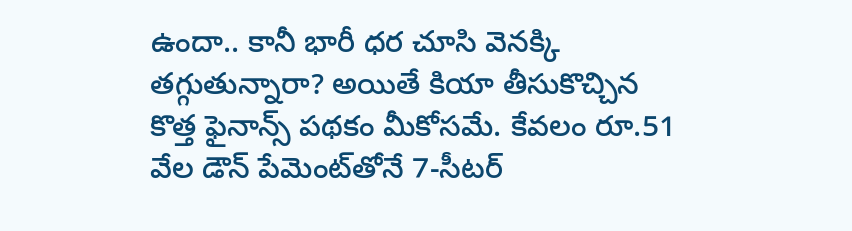ఉందా.. కానీ భారీ ధర చూసి వెనక్కి తగ్గుతున్నారా? అయితే కియా తీసుకొచ్చిన కొత్త ఫైనాన్స్ పథకం మీకోసమే. కేవలం రూ.51 వేల డౌన్ పేమెంట్‌తోనే 7-సీటర్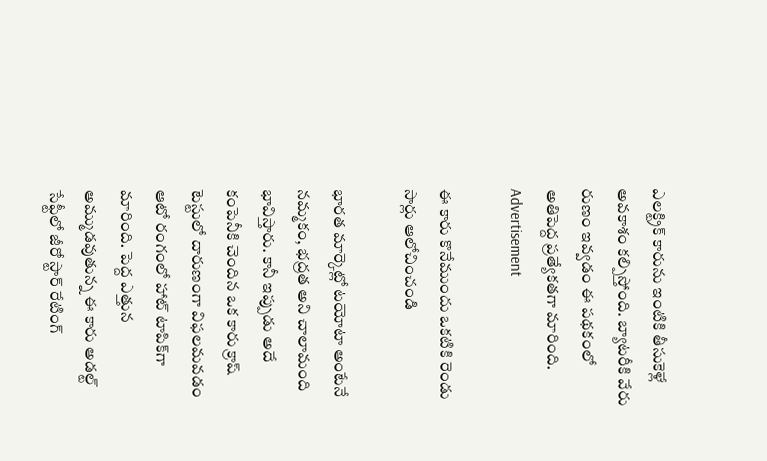ఎలక్ట్రిక్ కారును ఇంటికి తీసుకెళ్లే అవకాశం కల్పిస్తోంది. బ్యాటరీకి వేరు రుణం ఇవ్వడం ఈ పథకంలో అతిపెద్ద ప్రత్యేకతగా మారింది.
Advertisement

ఈ కారు కొనేముందు ఒకటికి రెండు సార్లు ఆలోచించండి

భారత మార్కెట్లో టయోటా అంటేనే నమ్మకం, భద్రత అని చాలామంది భావిస్తారు. కానీ ఇప్పుడు అదే కంపెనీకి చెందిన ఒక కారు క్రాష్ టెస్టులో దారుణంగా విఫలమవడం ఆటో రంగంలో హాట్ టాపిక్‌గా మారింది. పెద్ద ఎత్తున అమ్ముడవుతున్న ఈ కారు అడల్ట్ సేఫ్టీలో జీరో స్టార్ రేటింగ్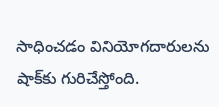సాధించడం వినియోగదారులను షాక్‌కు గురిచేస్తోంది.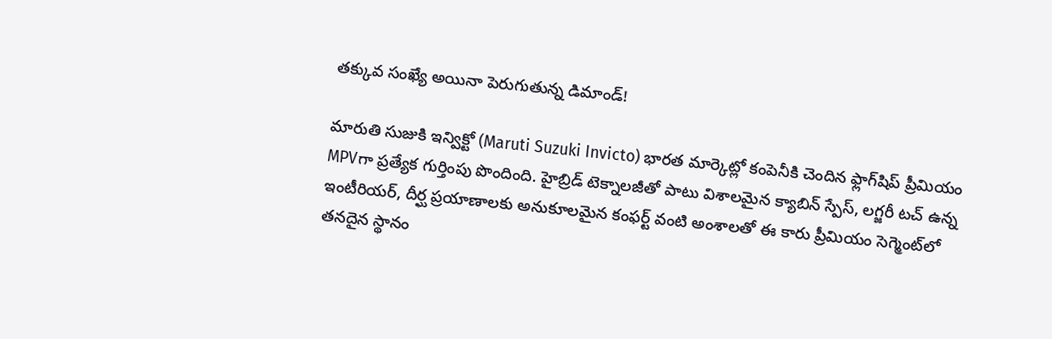తక్కువ సంఖ్యే అయినా పెరుగుతున్న డిమాండ్!

మారుతి సుజుకి ఇన్విక్టో (Maruti Suzuki Invicto) భారత మార్కెట్లో కంపెనీకి చెందిన ఫ్లాగ్‌షిప్ ప్రీమియం MPVగా ప్రత్యేక గుర్తింపు పొందింది. హైబ్రిడ్ టెక్నాలజీతో పాటు విశాలమైన క్యాబిన్ స్పేస్, లగ్జరీ టచ్ ఉన్న ఇంటీరియర్, దీర్ఘ ప్రయాణాలకు అనుకూలమైన కంఫర్ట్ వంటి అంశాలతో ఈ కారు ప్రీమియం సెగ్మెంట్‌లో తనదైన స్థానం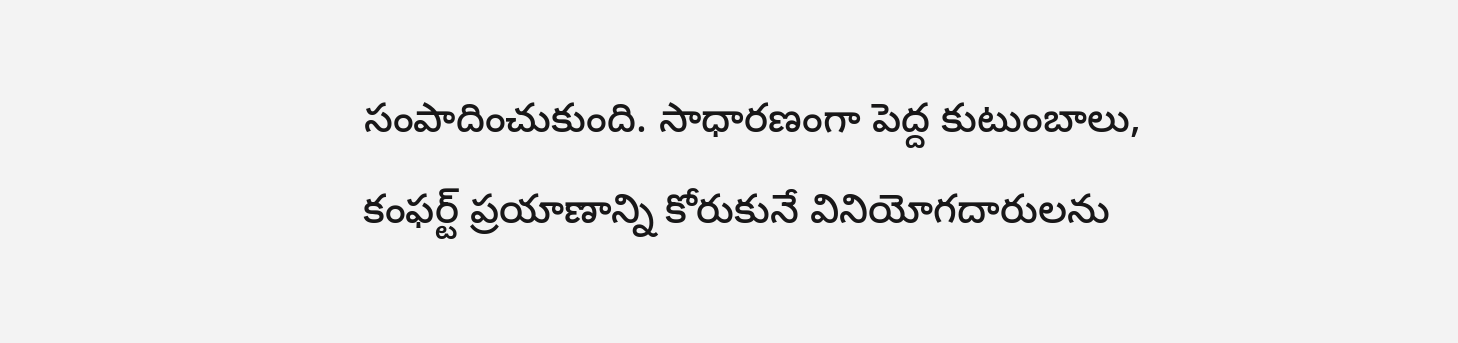సంపాదించుకుంది. సాధారణంగా పెద్ద కుటుంబాలు, కంఫర్ట్ ప్రయాణాన్ని కోరుకునే వినియోగదారులను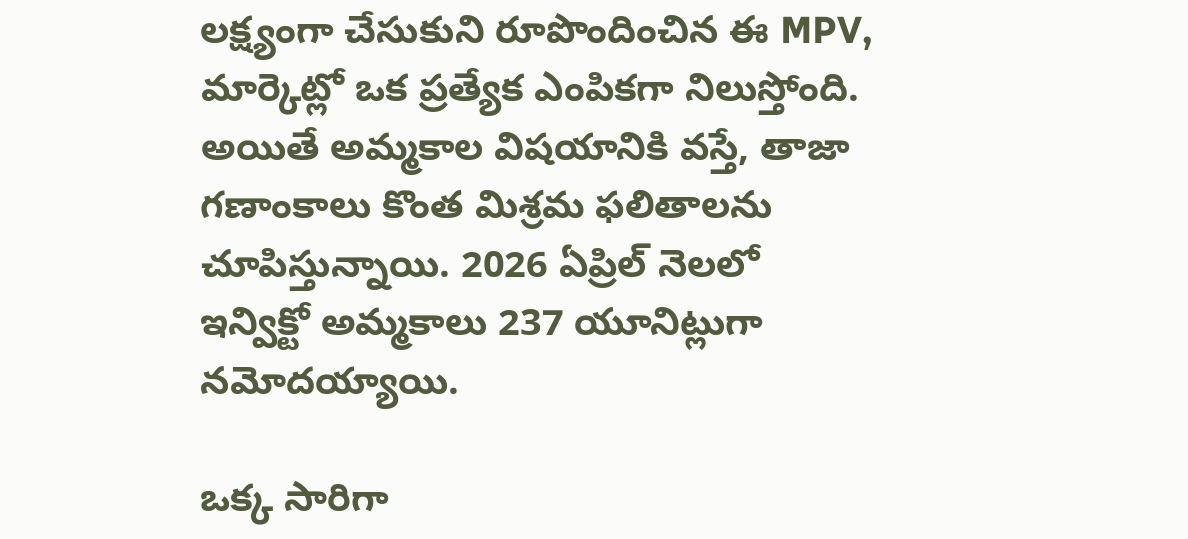లక్ష్యంగా చేసుకుని రూపొందించిన ఈ MPV, మార్కెట్లో ఒక ప్రత్యేక ఎంపికగా నిలుస్తోంది. అయితే అమ్మకాల విషయానికి వస్తే, తాజా గణాంకాలు కొంత మిశ్రమ ఫలితాలను చూపిస్తున్నాయి. 2026 ఏప్రిల్ నెలలో ఇన్విక్టో అమ్మకాలు 237 యూనిట్లుగా నమోదయ్యాయి.

ఒక్క సారిగా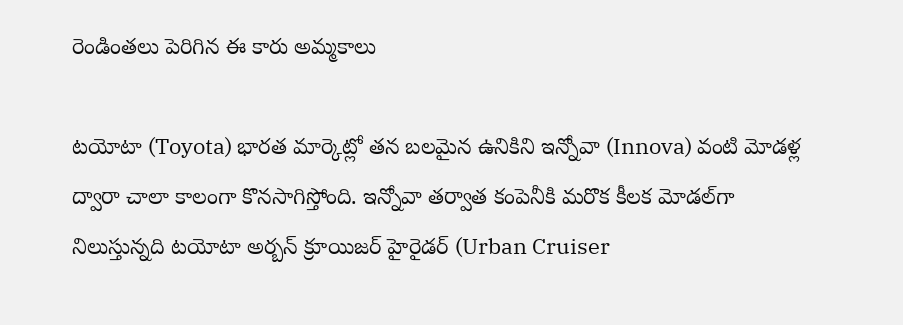రెండింతలు పెరిగిన ఈ కారు అమ్మకాలు

టయోటా (Toyota) భారత మార్కెట్లో తన బలమైన ఉనికిని ఇన్నోవా (Innova) వంటి మోడళ్ల ద్వారా చాలా కాలంగా కొనసాగిస్తోంది. ఇన్నోవా తర్వాత కంపెనీకి మరొక కీలక మోడల్‌గా నిలుస్తున్నది టయోటా అర్బన్ క్రూయిజర్ హైరైడర్ (Urban Cruiser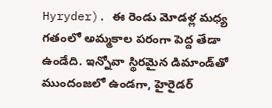Hyryder). ఈ రెండు మోడళ్ల మధ్య గతంలో అమ్మకాల పరంగా పెద్ద తేడా ఉండేది. ఇన్నోవా స్థిరమైన డిమాండ్‌తో ముందంజలో ఉండగా, హైరైడర్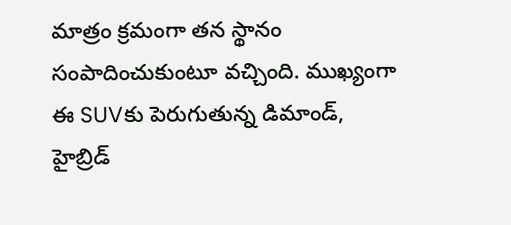మాత్రం క్రమంగా తన స్థానం సంపాదించుకుంటూ వచ్చింది. ముఖ్యంగా ఈ SUVకు పెరుగుతున్న డిమాండ్, హైబ్రిడ్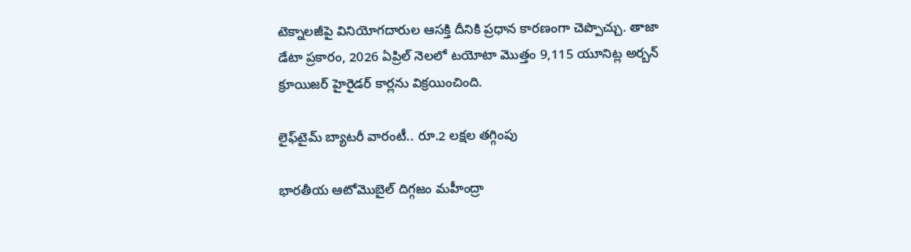టెక్నాలజీపై వినియోగదారుల ఆసక్తి దీనికి ప్రధాన కారణంగా చెప్పొచ్చు. తాజా డేటా ప్రకారం, 2026 ఏప్రిల్ నెలలో టయోటా మొత్తం 9,115 యూనిట్ల అర్బన్ క్రూయిజర్ హైరైడర్ కార్లను విక్రయించింది.

లైఫ్‌టైమ్ బ్యాటరీ వారంటీ.. రూ.2 లక్షల తగ్గింపు

భారతీయ ఆటోమొబైల్ దిగ్గజం మహీంద్రా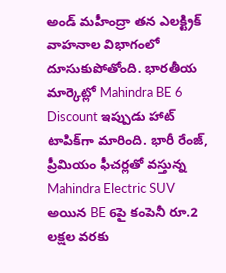అండ్ మహీంద్రా తన ఎలక్ట్రిక్ వాహనాల విభాగంలో దూసుకుపోతోంది. భారతీయ మార్కెట్లో Mahindra BE 6 Discount ఇప్పుడు హాట్ టాపిక్‌గా మారింది. భారీ రేంజ్, ప్రీమియం ఫీచర్లతో వస్తున్న Mahindra Electric SUV అయిన BE 6పై కంపెనీ రూ.2 లక్షల వరకు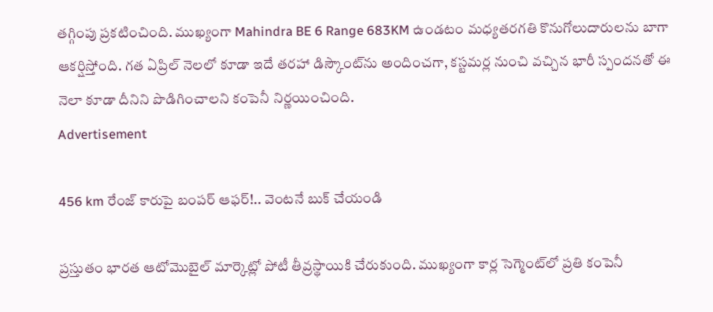తగ్గింపు ప్రకటించింది. ముఖ్యంగా Mahindra BE 6 Range 683KM ఉండటం మధ్యతరగతి కొనుగోలుదారులను బాగా ఆకర్షిస్తోంది. గత ఏప్రిల్ నెలలో కూడా ఇదే తరహా డిస్కౌంట్‌ను అందించగా, కస్టమర్ల నుంచి వచ్చిన భారీ స్పందనతో ఈ నెలా కూడా దీనిని పొడిగించాలని కంపెనీ నిర్ణయించింది.
Advertisement

456 km రేంజ్ కారుపై బంపర్ ఆఫర్!.. వెంటనే బుక్ చేయండి

ప్రస్తుతం భారత ఆటోమొబైల్ మార్కెట్లో పోటీ తీవ్రస్థాయికి చేరుకుంది. ముఖ్యంగా కార్ల సెగ్మెంట్‌లో ప్రతి కంపెనీ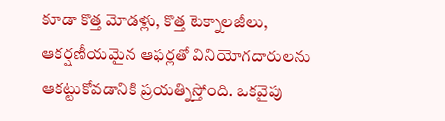కూడా కొత్త మోడళ్లు, కొత్త టెక్నాలజీలు, ఆకర్షణీయమైన ఆఫర్లతో వినియోగదారులను ఆకట్టుకోవడానికి ప్రయత్నిస్తోంది. ఒకవైపు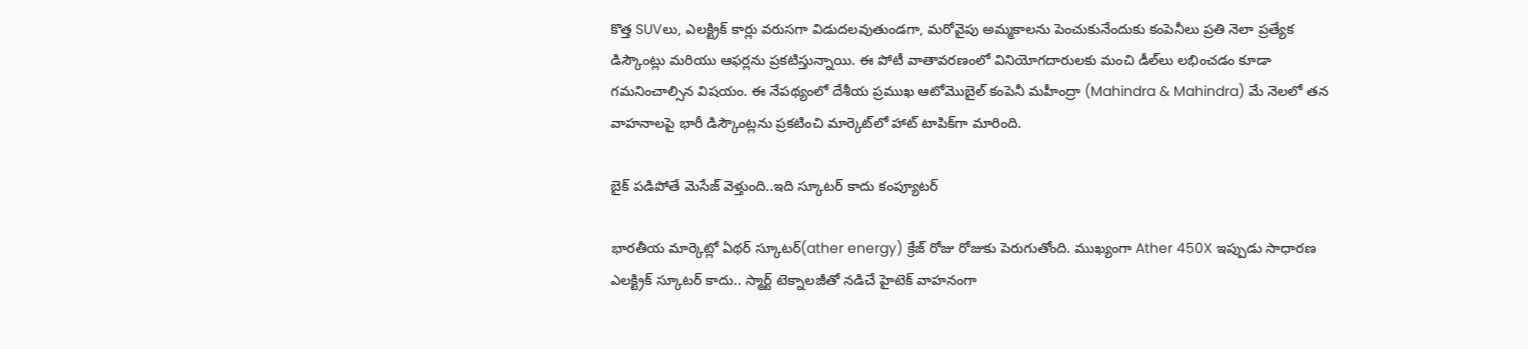కొత్త SUVలు, ఎలక్ట్రిక్ కార్లు వరుసగా విడుదలవుతుండగా, మరోవైపు అమ్మకాలను పెంచుకునేందుకు కంపెనీలు ప్రతి నెలా ప్రత్యేక డిస్కౌంట్లు మరియు ఆఫర్లను ప్రకటిస్తున్నాయి. ఈ పోటీ వాతావరణంలో వినియోగదారులకు మంచి డీల్‌లు లభించడం కూడా గమనించాల్సిన విషయం. ఈ నేపథ్యంలో దేశీయ ప్రముఖ ఆటోమొబైల్ కంపెనీ మహీంద్రా (Mahindra & Mahindra) మే నెలలో తన వాహనాలపై భారీ డిస్కౌంట్లను ప్రకటించి మార్కెట్‌లో హాట్ టాపిక్‌గా మారింది.

బైక్ పడిపోతే మెసేజ్ వెళ్తుంది..ఇది స్కూటర్ కాదు కంప్యూటర్

భారతీయ మార్కెట్లో ఏథర్ స్కూటర్(ather energy) క్రేజ్ రోజు రోజుకు పెరుగుతోంది. ముఖ్యంగా Ather 450X ఇప్పుడు సాధారణ ఎలక్ట్రిక్ స్కూటర్ కాదు.. స్మార్ట్ టెక్నాలజీతో నడిచే హైటెక్ వాహనంగా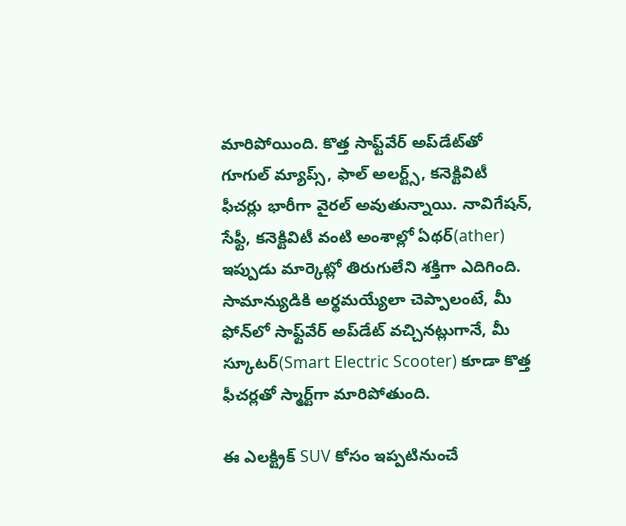మారిపోయింది. కొత్త సాఫ్ట్‌వేర్ అప్‌డేట్‌తో గూగుల్ మ్యాప్స్, ఫాల్ అలర్ట్స్, కనెక్టివిటీ ఫీచర్లు భారీగా వైరల్ అవుతున్నాయి. నావిగేషన్, సేఫ్టీ, కనెక్టివిటీ వంటి అంశాల్లో ఏథర్(ather) ఇప్పుడు మార్కెట్లో తిరుగులేని శక్తిగా ఎదిగింది. సామాన్యుడికి అర్థమయ్యేలా చెప్పాలంటే, మీ ఫోన్‌లో సాఫ్ట్‌వేర్ అప్‌డేట్ వచ్చినట్లుగానే, మీ స్కూటర్(Smart Electric Scooter) కూడా కొత్త ఫీచర్లతో స్మార్ట్‌గా మారిపోతుంది.

ఈ ఎలక్ట్రిక్ SUV కోసం ఇప్పటినుంచే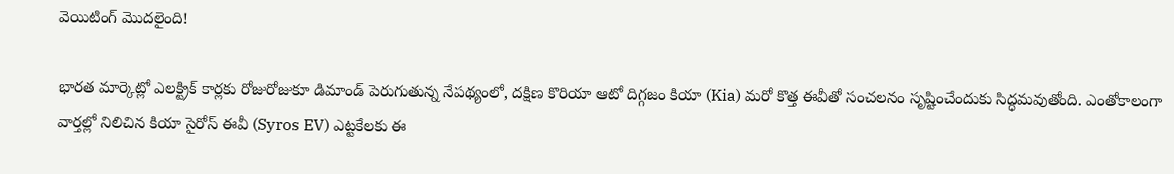వెయిటింగ్ మొదలైంది!

భారత మార్కెట్లో ఎలక్ట్రిక్ కార్లకు రోజురోజుకూ డిమాండ్ పెరుగుతున్న నేపథ్యంలో, దక్షిణ కొరియా ఆటో దిగ్గజం కియా (Kia) మరో కొత్త ఈవీతో సంచలనం సృష్టించేందుకు సిద్ధమవుతోంది. ఎంతోకాలంగా వార్తల్లో నిలిచిన కియా సైరోస్ ఈవీ (Syros EV) ఎట్టకేలకు ఈ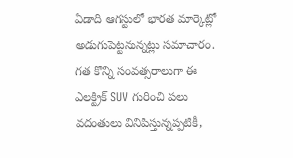ఏడాది ఆగస్టులో భారత మార్కెట్లో అడుగుపెట్టనున్నట్లు సమాచారం. గత కొన్ని సంవత్సరాలుగా ఈ ఎలక్ట్రిక్ SUV గురించి పలు వదంతులు వినిపిస్తున్నప్పటికీ,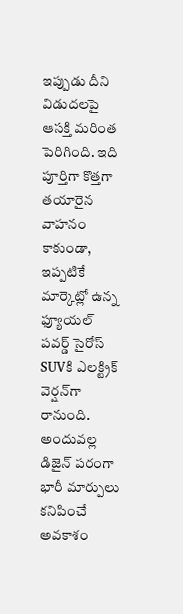ఇప్పుడు దీని విడుదలపై ఆసక్తి మరింత పెరిగింది. ఇది పూర్తిగా కొత్తగా తయారైన వాహనం కాకుండా, ఇప్పటికే మార్కెట్లో ఉన్న ఫ్యూయల్ పవర్డ్ సైరోస్ SUVకి ఎలక్ట్రిక్ వెర్షన్‌గా రానుంది. అందువల్ల డిజైన్ పరంగా భారీ మార్పులు కనిపించే అవకాశం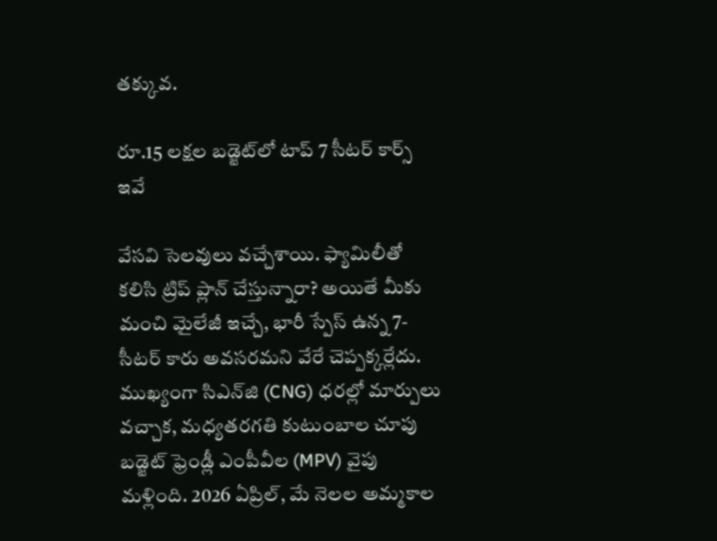తక్కువ.

రూ.15 లక్షల బడ్జెట్‌లో టాప్ 7 సీటర్ కార్స్ ఇవే

వేసవి సెలవులు వచ్చేశాయి. ఫ్యామిలీతో కలిసి ట్రిప్ ప్లాన్ చేస్తున్నారా? అయితే మీకు మంచి మైలేజీ ఇచ్చే, భారీ స్పేస్ ఉన్న 7-సీటర్ కారు అవసరమని వేరే చెప్పక్కర్లేదు. ముఖ్యంగా సిఎన్‌జి (CNG) ధరల్లో మార్పులు వచ్చాక, మధ్యతరగతి కుటుంబాల చూపు బడ్జెట్ ఫ్రెండ్లీ ఎంపీవీల (MPV) వైపు మళ్లింది. 2026 ఏప్రిల్, మే నెలల అమ్మకాల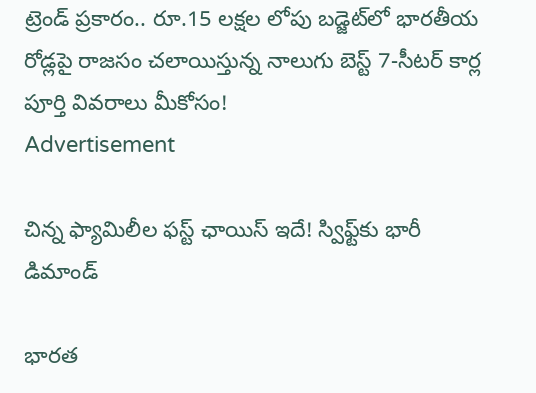ట్రెండ్ ప్రకారం.. రూ.15 లక్షల లోపు బడ్జెట్‌లో భారతీయ రోడ్లపై రాజసం చలాయిస్తున్న నాలుగు బెస్ట్ 7-సీటర్ కార్ల పూర్తి వివరాలు మీకోసం!
Advertisement

చిన్న ఫ్యామిలీల ఫస్ట్ ఛాయిస్ ఇదే! స్విఫ్ట్‌కు భారీ డిమాండ్

భారత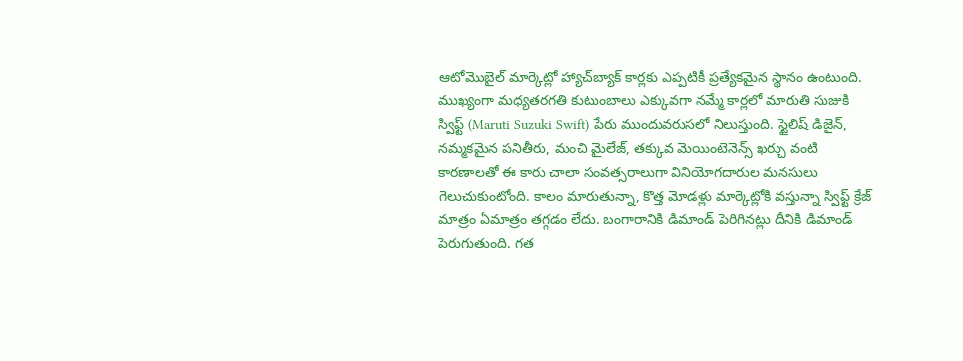ఆటోమొబైల్ మార్కెట్లో హ్యాచ్‌బ్యాక్ కార్లకు ఎప్పటికీ ప్రత్యేకమైన స్థానం ఉంటుంది. ముఖ్యంగా మధ్యతరగతి కుటుంబాలు ఎక్కువగా నమ్మే కార్లలో మారుతి సుజుకి స్విఫ్ట్ (Maruti Suzuki Swift) పేరు ముందువరుసలో నిలుస్తుంది. స్టైలిష్ డిజైన్, నమ్మకమైన పనితీరు, మంచి మైలేజ్, తక్కువ మెయింటెనెన్స్ ఖర్చు వంటి కారణాలతో ఈ కారు చాలా సంవత్సరాలుగా వినియోగదారుల మనసులు గెలుచుకుంటోంది. కాలం మారుతున్నా, కొత్త మోడళ్లు మార్కెట్లోకి వస్తున్నా స్విఫ్ట్ క్రేజ్ మాత్రం ఏమాత్రం తగ్గడం లేదు. బంగారానికి డిమాండ్ పెరిగినట్లు దీనికి డిమాండ్ పెరుగుతుంది. గత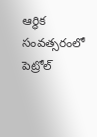ఆర్థిక సంవత్సరంలో పెట్రోల్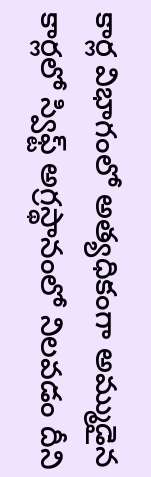కార్ల విభాగంలో అత్యధికంగా అమ్ముడైన కార్లలో స్విఫ్ట్ అగ్రస్థానంలో నిలవడం దీని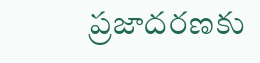ప్రజాదరణకు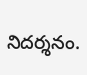నిదర్శనం.